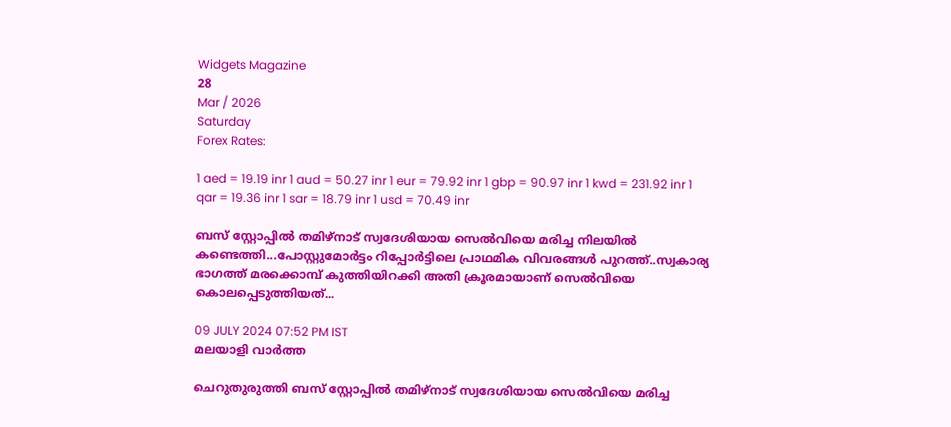Widgets Magazine
28
Mar / 2026
Saturday
Forex Rates:

1 aed = 19.19 inr 1 aud = 50.27 inr 1 eur = 79.92 inr 1 gbp = 90.97 inr 1 kwd = 231.92 inr 1 qar = 19.36 inr 1 sar = 18.79 inr 1 usd = 70.49 inr

ബസ് സ്റ്റോപ്പിൽ തമിഴ്‌നാട് സ്വദേശിയായ സെൽവിയെ മരിച്ച നിലയിൽ കണ്ടെത്തി...പോസ്റ്റുമോർട്ടം റിപ്പോർട്ടിലെ പ്രാഥമിക വിവരങ്ങൾ പുറത്ത്..സ്വകാര്യ ഭാഗത്ത് മരക്കൊമ്പ് കുത്തിയിറക്കി അതി ക്രൂരമായാണ് സെൽവിയെ കൊലപ്പെടുത്തിയത്...

09 JULY 2024 07:52 PM IST
മലയാളി വാര്‍ത്ത

ചെറുതുരുത്തി ബസ് സ്റ്റോപ്പിൽ തമിഴ്‌നാട് സ്വദേശിയായ സെൽവിയെ മരിച്ച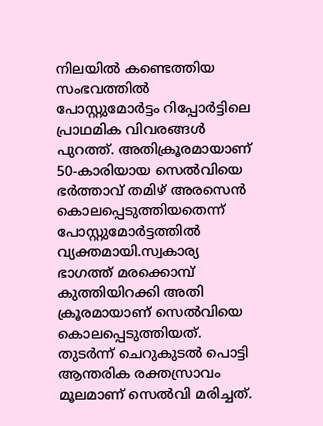നിലയിൽ കണ്ടെത്തിയ സംഭവത്തിൽ പോസ്റ്റുമോർട്ടം റിപ്പോർട്ടിലെ പ്രാഥമിക വിവരങ്ങൾ പുറത്ത്. അതിക്രൂരമായാണ് 50-കാരിയായ സെൽവിയെ ഭർത്താവ് തമിഴ് അരസെൻ കൊലപ്പെടുത്തിയതെന്ന് പോസ്റ്റുമോർട്ടത്തിൽ വ്യക്തമായി.സ്വകാര്യ ഭാഗത്ത് മരക്കൊമ്പ് കുത്തിയിറക്കി അതി ക്രൂരമായാണ് സെൽവിയെ കൊലപ്പെടുത്തിയത്. തുടർന്ന് ചെറുകുടൽ പൊട്ടി ആന്തരിക രക്തസ്രാവം മൂലമാണ് സെൽവി മരിച്ചത്.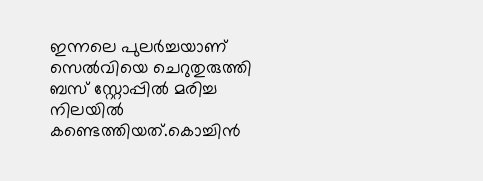ഇന്നലെ പുലർച്ചയാണ് സെൽവിയെ ചെറുതുരുത്തി ബസ് സ്റ്റോപ്പിൽ മരിച്ച നിലയിൽ കണ്ടെത്തിയത്.കൊച്ചിൻ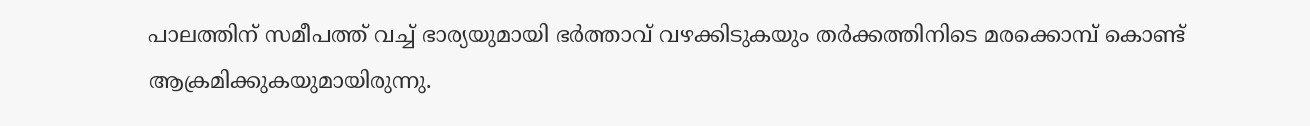പാലത്തിന് സമീപത്ത് വച്ച് ഭാര്യയുമായി ഭർത്താവ് വഴക്കിടുകയും തർക്കത്തിനിടെ മരക്കൊമ്പ് കൊണ്ട് ആക്രമിക്കുകയുമായിരുന്നു.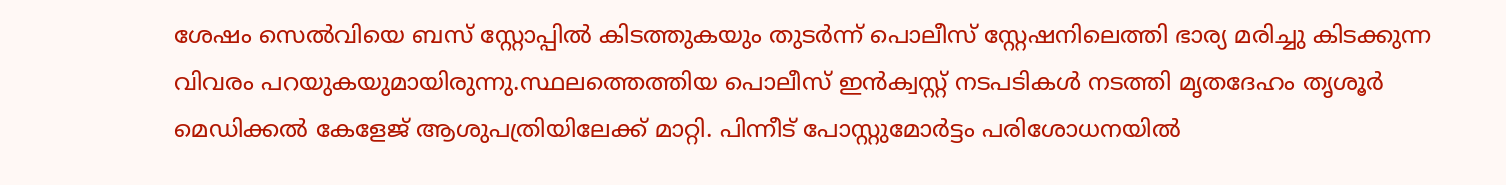ശേഷം സെൽവിയെ ബസ് സ്റ്റോപ്പിൽ കിടത്തുകയും തുടർന്ന് പൊലീസ് സ്റ്റേഷനിലെത്തി ഭാര്യ മരിച്ചു കിടക്കുന്ന വിവരം പറയുകയുമായിരുന്നു.സ്ഥലത്തെത്തിയ പൊലീസ് ഇൻക്വസ്റ്റ് നടപടികൾ നടത്തി മൃതദേഹം തൃശൂർ മെഡിക്കൽ കേളേജ് ആശുപത്രിയിലേക്ക് മാറ്റി. പിന്നീട് പോസ്റ്റുമോർട്ടം പരിശോധനയിൽ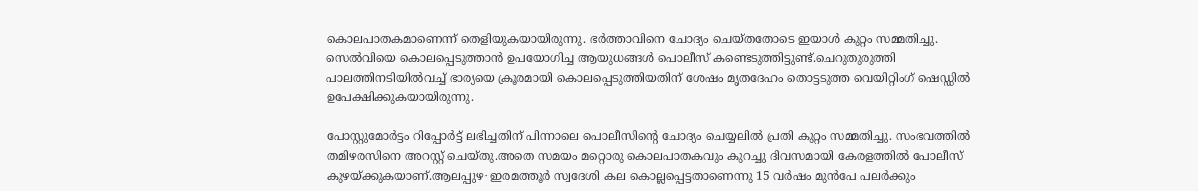കൊലപാതകമാണെന്ന് തെളിയുകയായിരുന്നു. ഭർത്താവിനെ ചോദ്യം ചെയ്തതോടെ ഇയാൾ കുറ്റം സമ്മതിച്ചു. സെൽവിയെ കൊലപ്പെടുത്താൻ ഉപയോഗിച്ച ആയുധങ്ങൾ പൊലീസ് കണ്ടെടുത്തിട്ടുണ്ട്.ചെറുതുരുത്തി പാലത്തിനടിയിൽവച്ച് ഭാര്യയെ ക്രൂരമായി കൊലപ്പെടുത്തിയതിന് ശേഷം മൃതദേഹം തൊട്ടടുത്ത വെയിറ്റിംഗ് ഷെഡ്ഡിൽ ഉപേക്ഷിക്കുകയായിരുന്നു.

പോസ്റ്റുമോർട്ടം റിപ്പോർട്ട് ലഭിച്ചതിന് പിന്നാലെ പൊലീസിന്റെ ചോദ്യം ചെയ്യലിൽ പ്രതി കുറ്റം സമ്മതിച്ചു. സംഭവത്തിൽ തമിഴരസിനെ അറസ്റ്റ് ചെയ്തു.അതെ സമയം മറ്റൊരു കൊലപാതകവും കുറച്ചു ദിവസമായി കേരളത്തിൽ പോലീസ് കുഴയ്ക്കുകയാണ്.ആലപ്പുഴ∙ ഇരമത്തൂർ സ്വദേശി കല കൊല്ലപ്പെട്ടതാണെന്നു 15 വർഷം മുൻപേ പലർക്കും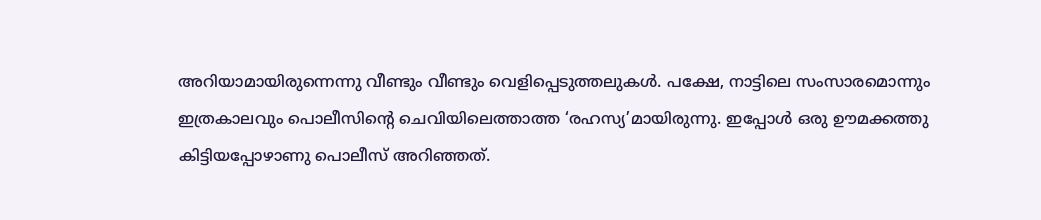അറിയാമായിരുന്നെന്നു വീണ്ടും വീണ്ടും വെളിപ്പെടുത്തലുകൾ. പക്ഷേ, നാട്ടിലെ സംസാരമൊന്നും ഇത്രകാലവും പൊലീസിന്റെ ചെവിയിലെത്താത്ത ‘രഹസ്യ’മായിരുന്നു. ഇപ്പോൾ ഒരു ഊമക്കത്തു കിട്ടിയപ്പോഴാണു പൊലീസ് അറിഞ്ഞത്.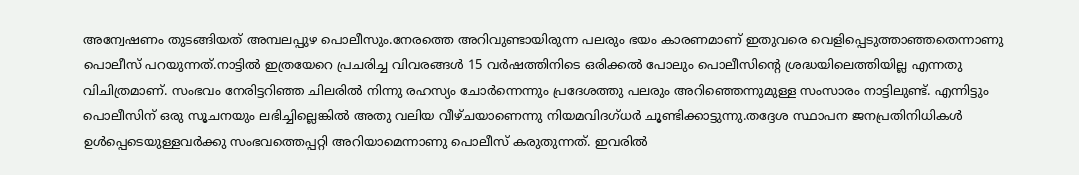അന്വേഷണം തുടങ്ങിയത് അമ്പലപ്പുഴ പൊലീസും.നേരത്തെ അറിവുണ്ടായിരുന്ന പലരും ഭയം കാരണമാണ് ഇതുവരെ വെളിപ്പെടുത്താഞ്ഞതെന്നാണു പൊലീസ് പറയുന്നത്.നാട്ടിൽ ഇത്രയേറെ പ്രചരിച്ച വിവരങ്ങൾ 15 വർഷത്തിനിടെ ഒരിക്കൽ പോലും പൊലീസിന്റെ ശ്രദ്ധയിലെത്തിയില്ല എന്നതു വിചിത്രമാണ്. സംഭവം നേരിട്ടറിഞ്ഞ ചിലരിൽ നിന്നു രഹസ്യം ചോർന്നെന്നും പ്രദേശത്തു പലരും അറിഞ്ഞെന്നുമുള്ള സംസാരം നാട്ടിലുണ്ട്. എന്നിട്ടും പൊലീസിന് ഒരു സൂചനയും ലഭിച്ചില്ലെങ്കിൽ അതു വലിയ വീഴ്ചയാണെന്നു നിയമവിദഗ്ധർ ചൂണ്ടിക്കാട്ടുന്നു.തദ്ദേശ സ്ഥാപന ജനപ്രതിനിധികൾ ഉൾപ്പെടെയുള്ളവർക്കു സംഭവത്തെപ്പറ്റി അറിയാമെന്നാണു പൊലീസ് കരുതുന്നത്. ഇവരിൽ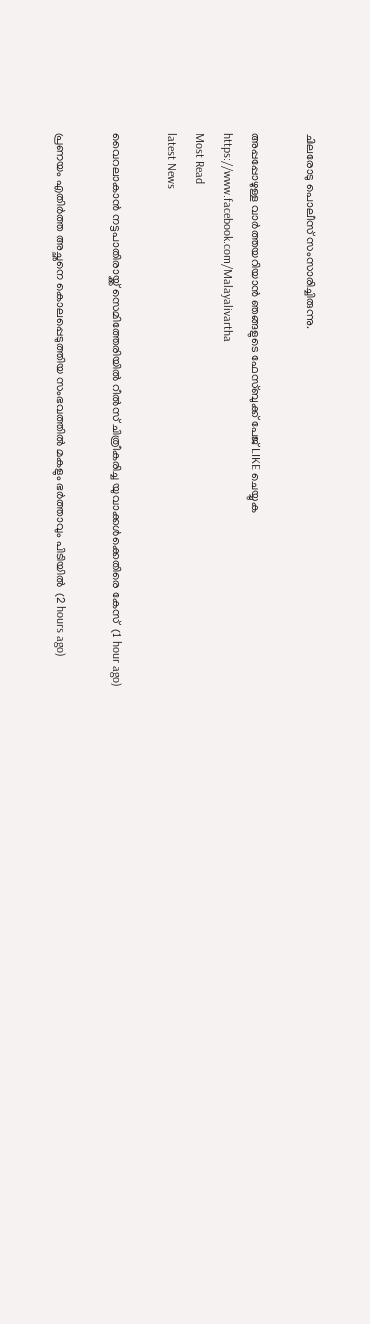ചിലരോടു പൊലീസ് സംസാരിച്ചിരുന്നു.

അപ്പപ്പോഴുള്ള വാര്‍ത്തയറിയാന്‍ ഞങ്ങളുടെ ഫേസ്‌ബുക്ക്‌ പേജ് LIKE ചെയ്യുക
https://www.facebook.com/Malayalivartha
Most Read
latest News

വൈറലാകാന്‍ നട്ടപാതിരായ്ക്ക് സെമിത്തേരിയില്‍ റീല്‍സ് ചിത്രീകരിച്ച യുവാക്കള്‍ക്കെതിരെ കേസ്  (1 hour ago)

പ്രണയം എതിര്‍ത്ത അച്ഛനെ കൊലപ്പെടുത്തിയ സംഭവത്തില്‍ മകളും ഭര്‍ത്താവും പിടിയില്‍  (2 hours ago)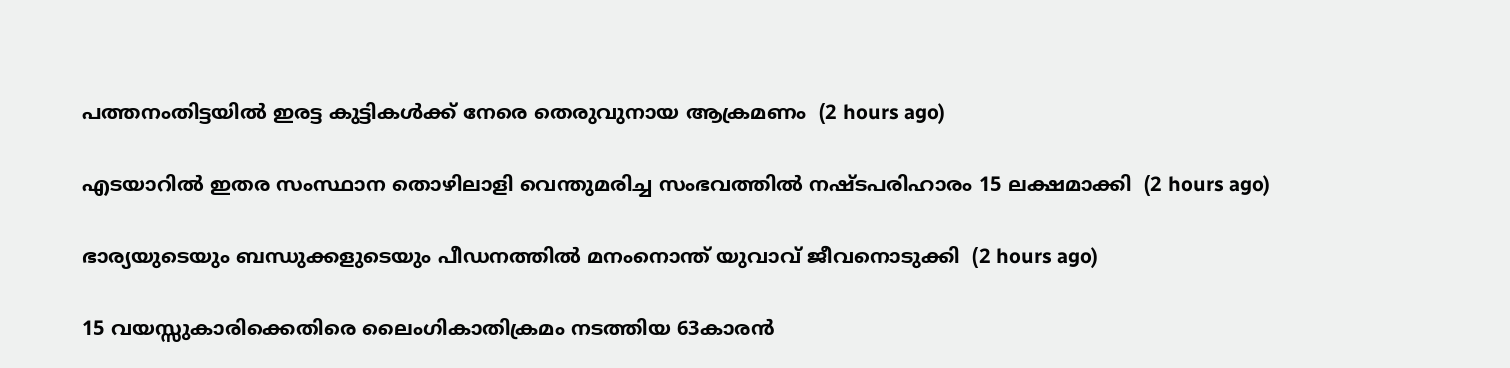പത്തനംതിട്ടയില്‍ ഇരട്ട കുട്ടികള്‍ക്ക് നേരെ തെരുവുനായ ആക്രമണം  (2 hours ago)

എടയാറില്‍ ഇതര സംസ്ഥാന തൊഴിലാളി വെന്തുമരിച്ച സംഭവത്തില്‍ നഷ്ടപരിഹാരം 15 ലക്ഷമാക്കി  (2 hours ago)

ഭാര്യയുടെയും ബന്ധുക്കളുടെയും പീഡനത്തില്‍ മനംനൊന്ത് യുവാവ് ജീവനൊടുക്കി  (2 hours ago)

15 വയസ്സുകാരിക്കെതിരെ ലൈംഗികാതിക്രമം നടത്തിയ 63കാരന്‍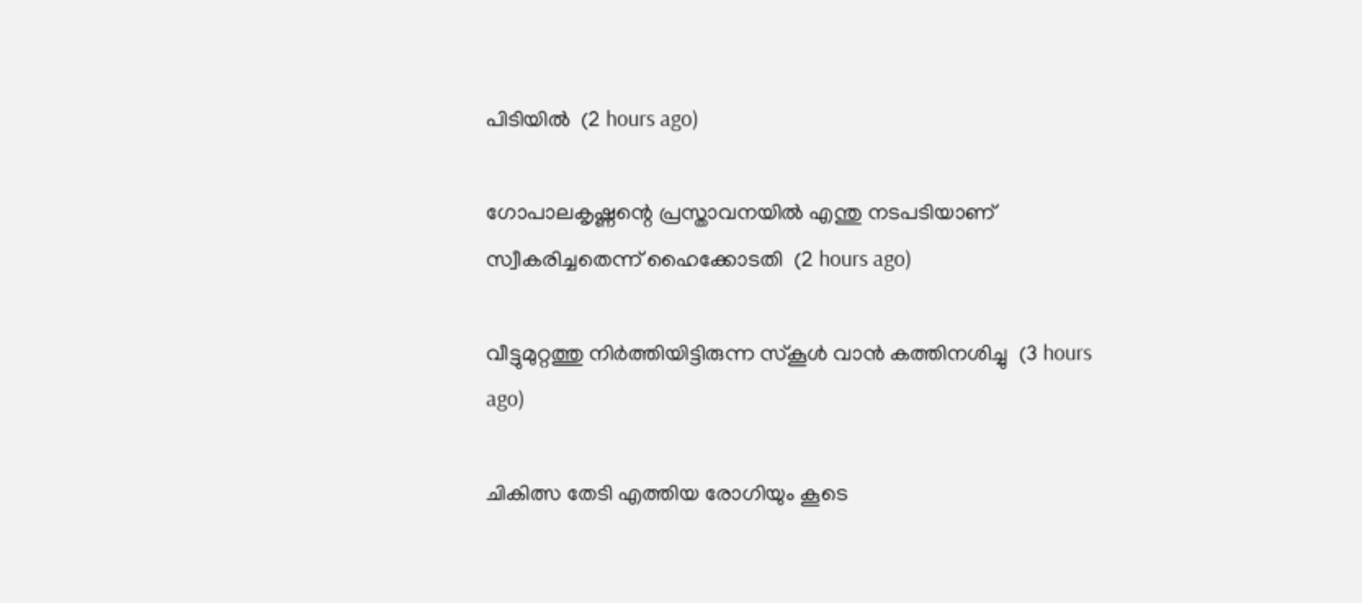പിടിയില്‍  (2 hours ago)

ഗോപാലകൃഷ്ണന്റെ പ്രസ്താവനയില്‍ എന്തു നടപടിയാണ് സ്വീകരിച്ചതെന്ന് ഹൈക്കോടതി  (2 hours ago)

വീട്ടുമുറ്റത്തു നിര്‍ത്തിയിട്ടിരുന്ന സ്‌കൂള്‍ വാന്‍ കത്തിനശിച്ചു  (3 hours ago)

ചികിത്സ തേടി എത്തിയ രോഗിയും കൂടെ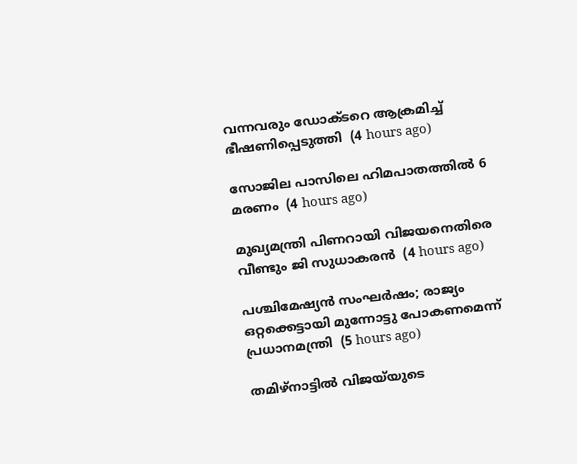വന്നവരും ഡോക്ടറെ ആക്രമിച്ച് ഭീഷണിപ്പെടുത്തി  (4 hours ago)

സോജില പാസിലെ ഹിമപാതത്തില്‍ 6 മരണം  (4 hours ago)

മുഖ്യമന്ത്രി പിണറായി വിജയനെതിരെ വീണ്ടും ജി സുധാകരന്‍  (4 hours ago)

പശ്ചിമേഷ്യന്‍ സംഘര്‍ഷം; രാജ്യം ഒറ്റക്കെട്ടായി മുന്നോട്ടു പോകണമെന്ന് പ്രധാനമന്ത്രി  (5 hours ago)

തമിഴ്‌നാട്ടില്‍ വിജയ്‌യുടെ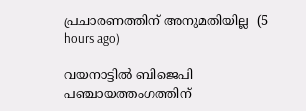പ്രചാരണത്തിന് അനുമതിയില്ല  (5 hours ago)

വയനാട്ടില്‍ ബിജെപി പഞ്ചായത്തംഗത്തിന്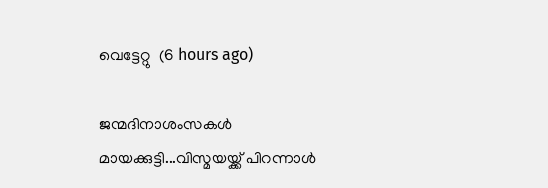വെട്ടേറ്റു  (6 hours ago)

ജന്മദിനാശംസകള്‍ മായക്കുട്ടി...വിസ്മയയ്ക്ക് പിറന്നാള്‍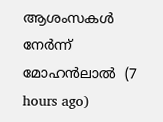ആശംസകള്‍ നേര്‍ന്ന് മോഹന്‍ലാല്‍  (7 hours ago)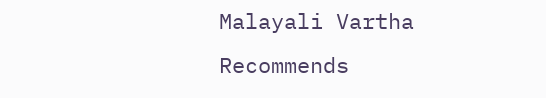Malayali Vartha Recommends